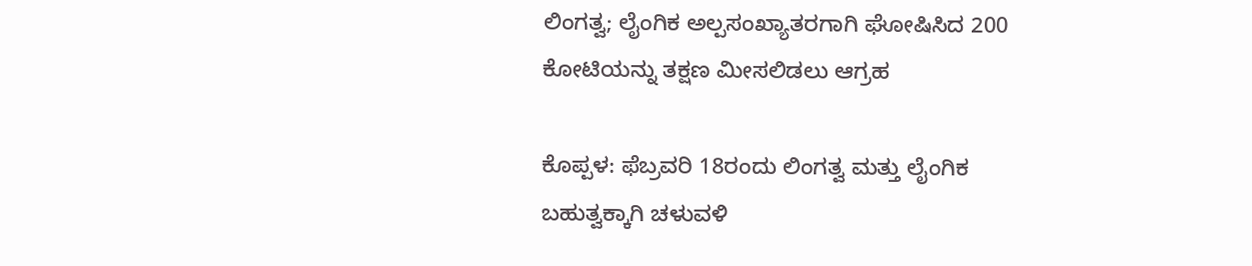ಲಿಂಗತ್ವ; ಲೈಂಗಿಕ ಅಲ್ಪಸಂಖ್ಯಾತರಗಾಗಿ ಘೋಷಿಸಿದ 200 ಕೋಟಿಯನ್ನು ತಕ್ಷಣ ಮೀಸಲಿಡಲು ಆಗ್ರಹ

ಕೊಪ್ಪಳ: ಫೆಬ್ರವರಿ 18ರಂದು ಲಿಂಗತ್ವ ಮತ್ತು ಲೈಂಗಿಕ ಬಹುತ್ವಕ್ಕಾಗಿ ಚಳುವಳಿ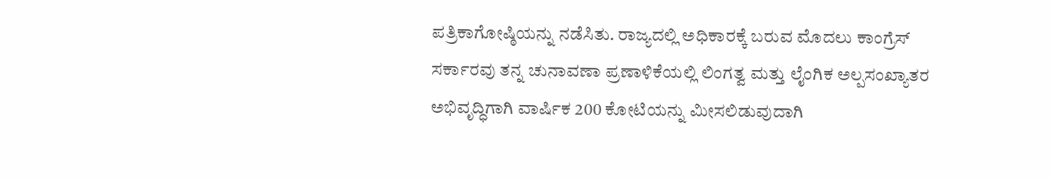ಪತ್ರಿಕಾಗೋಷ್ಠಿಯನ್ನು ನಡೆಸಿತು. ರಾಜ್ಯದಲ್ಲಿ ಅಧಿಕಾರಕ್ಕೆ ಬರುವ ಮೊದಲು ಕಾಂಗ್ರೆಸ್ ಸರ್ಕಾರವು ತನ್ನ ಚುನಾವಣಾ ಪ್ರಣಾಳಿಕೆಯಲ್ಲಿ ಲಿಂಗತ್ವ ಮತ್ತು ಲೈಂಗಿಕ ಅಲ್ಪಸಂಖ್ಯಾತರ ಅಭಿವೃದ್ಧಿಗಾಗಿ ವಾರ್ಷಿಕ 200 ಕೋಟಿಯನ್ನು ಮೀಸಲಿಡುವುದಾಗಿ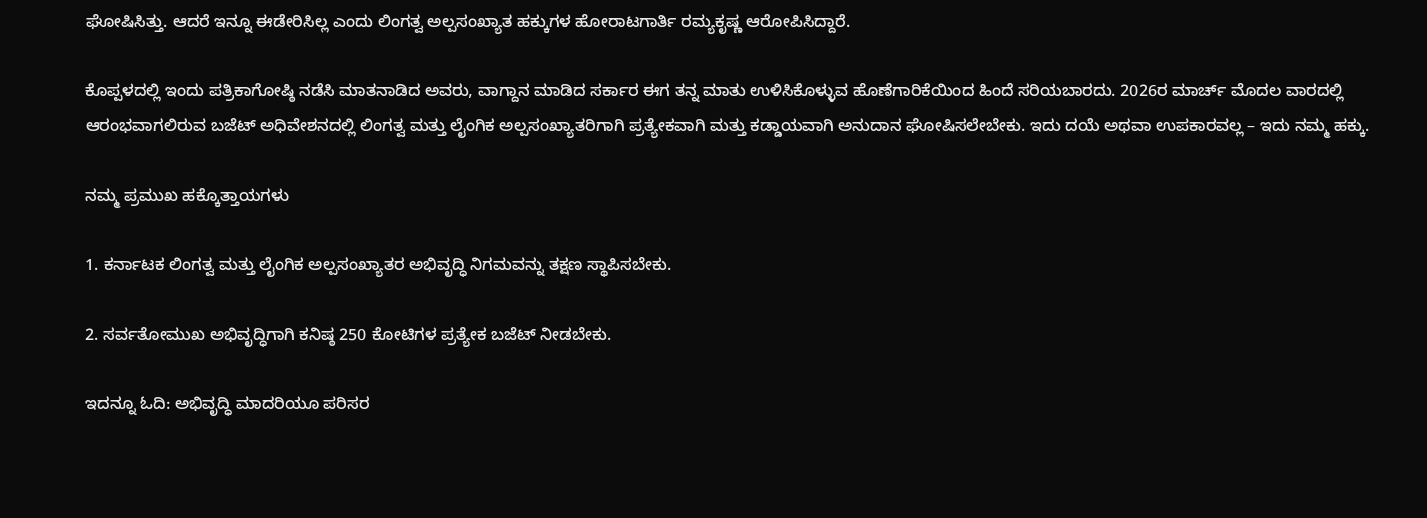ಘೋಷಿಸಿತ್ತು. ಆದರೆ ಇನ್ನೂ ಈಡೇರಿಸಿಲ್ಲ ಎಂದು ಲಿಂಗತ್ವ ಅಲ್ಪಸಂಖ್ಯಾತ ಹಕ್ಕುಗಳ ಹೋರಾಟಗಾರ್ತಿ ರಮ್ಯಕೃಷ್ಣ ಆರೋಪಿಸಿದ್ದಾರೆ.

ಕೊಪ್ಪಳದಲ್ಲಿ ಇಂದು ಪತ್ರಿಕಾಗೋಷ್ಠಿ ನಡೆಸಿ ಮಾತನಾಡಿದ ಅವರು, ವಾಗ್ದಾನ ಮಾಡಿದ ಸರ್ಕಾರ ಈಗ ತನ್ನ ಮಾತು ಉಳಿಸಿಕೊಳ್ಳುವ ಹೊಣೆಗಾರಿಕೆಯಿಂದ ಹಿಂದೆ ಸರಿಯಬಾರದು. 2026ರ ಮಾರ್ಚ್ ಮೊದಲ ವಾರದಲ್ಲಿ ಆರಂಭವಾಗಲಿರುವ ಬಜೆಟ್ ಅಧಿವೇಶನದಲ್ಲಿ ಲಿಂಗತ್ವ ಮತ್ತು ಲೈಂಗಿಕ ಅಲ್ಪಸಂಖ್ಯಾತರಿಗಾಗಿ ಪ್ರತ್ಯೇಕವಾಗಿ ಮತ್ತು ಕಡ್ಡಾಯವಾಗಿ ಅನುದಾನ ಘೋಷಿಸಲೇಬೇಕು. ಇದು ದಯೆ ಅಥವಾ ಉಪಕಾರವಲ್ಲ – ಇದು ನಮ್ಮ ಹಕ್ಕು.

ನಮ್ಮ ಪ್ರಮುಖ ಹಕ್ಕೊತ್ತಾಯಗಳು

1. ಕರ್ನಾಟಕ ಲಿಂಗತ್ವ ಮತ್ತು ಲೈಂಗಿಕ ಅಲ್ಪಸಂಖ್ಯಾತರ ಅಭಿವೃದ್ಧಿ ನಿಗಮವನ್ನು ತಕ್ಷಣ ಸ್ಥಾಪಿಸಬೇಕು.

2. ಸರ್ವತೋಮುಖ ಅಭಿವೃದ್ಧಿಗಾಗಿ ಕನಿಷ್ಠ 250 ಕೋಟಿಗಳ ಪ್ರತ್ಯೇಕ ಬಜೆಟ್ ನೀಡಬೇಕು.

ಇದನ್ನೂ ಓದಿ: ಅಭಿವೃದ್ಧಿ ಮಾದರಿಯೂ ಪರಿಸರ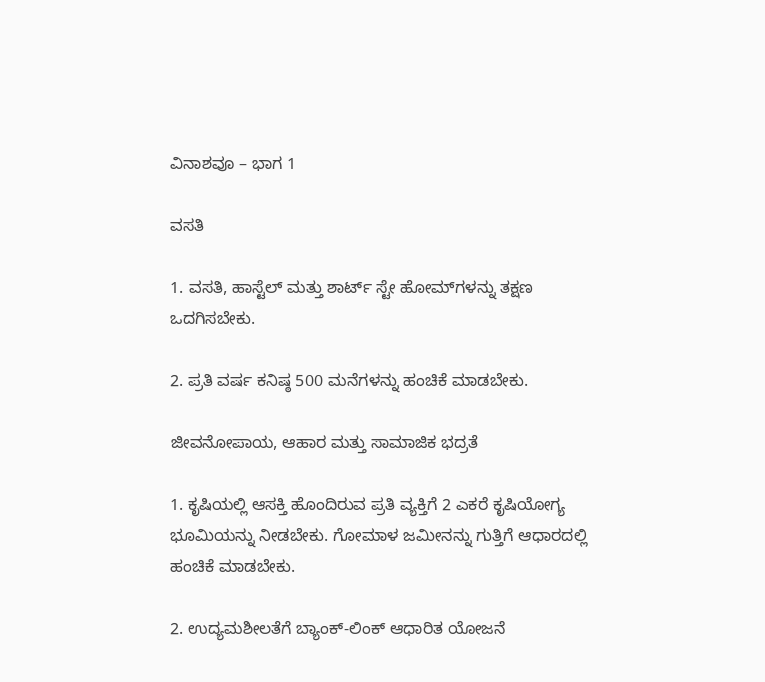ವಿನಾಶವೂ – ಭಾಗ 1

ವಸತಿ

1. ವಸತಿ, ಹಾಸ್ಟೆಲ್‌ ಮತ್ತು ಶಾರ್ಟ್ ಸ್ಟೇ ಹೋಮ್‌ಗಳನ್ನು ತಕ್ಷಣ ಒದಗಿಸಬೇಕು.

2. ಪ್ರತಿ ವರ್ಷ ಕನಿಷ್ಠ 500 ಮನೆಗಳನ್ನು ಹಂಚಿಕೆ ಮಾಡಬೇಕು.

ಜೀವನೋಪಾಯ, ಆಹಾರ ಮತ್ತು ಸಾಮಾಜಿಕ ಭದ್ರತೆ

1. ಕೃಷಿಯಲ್ಲಿ ಆಸಕ್ತಿ ಹೊಂದಿರುವ ಪ್ರತಿ ವ್ಯಕ್ತಿಗೆ 2 ಎಕರೆ ಕೃಷಿಯೋಗ್ಯ ಭೂಮಿಯನ್ನು ನೀಡಬೇಕು. ಗೋಮಾಳ ಜಮೀನನ್ನು ಗುತ್ತಿಗೆ ಆಧಾರದಲ್ಲಿ ಹಂಚಿಕೆ ಮಾಡಬೇಕು.

2. ಉದ್ಯಮಶೀಲತೆಗೆ ಬ್ಯಾಂಕ್‌-ಲಿಂಕ್‌ ಆಧಾರಿತ ಯೋಜನೆ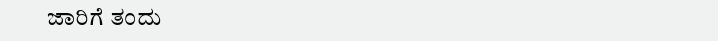ಜಾರಿಗೆ ತಂದು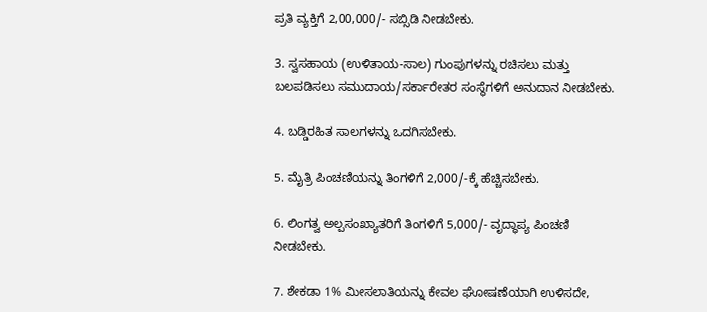ಪ್ರತಿ ವ್ಯಕ್ತಿಗೆ 2,00,000/- ಸಬ್ಸಿಡಿ ನೀಡಬೇಕು.

3. ಸ್ವಸಹಾಯ (ಉಳಿತಾಯ-ಸಾಲ) ಗುಂಪುಗಳನ್ನು ರಚಿಸಲು ಮತ್ತು ಬಲಪಡಿಸಲು ಸಮುದಾಯ/ಸರ್ಕಾರೇತರ ಸಂಸ್ಥೆಗಳಿಗೆ ಅನುದಾನ ನೀಡಬೇಕು.

4. ಬಡ್ಡಿರಹಿತ ಸಾಲಗಳನ್ನು ಒದಗಿಸಬೇಕು.

5. ಮೈತ್ರಿ ಪಿಂಚಣಿಯನ್ನು ತಿಂಗಳಿಗೆ 2,000/-ಕ್ಕೆ ಹೆಚ್ಚಿಸಬೇಕು.

6. ಲಿಂಗತ್ವ ಅಲ್ಪಸಂಖ್ಯಾತರಿಗೆ ತಿಂಗಳಿಗೆ 5,000/- ವೃದ್ಧಾಪ್ಯ ಪಿಂಚಣಿ ನೀಡಬೇಕು.

7. ಶೇಕಡಾ 1% ಮೀಸಲಾತಿಯನ್ನು ಕೇವಲ ಘೋಷಣೆಯಾಗಿ ಉಳಿಸದೇ,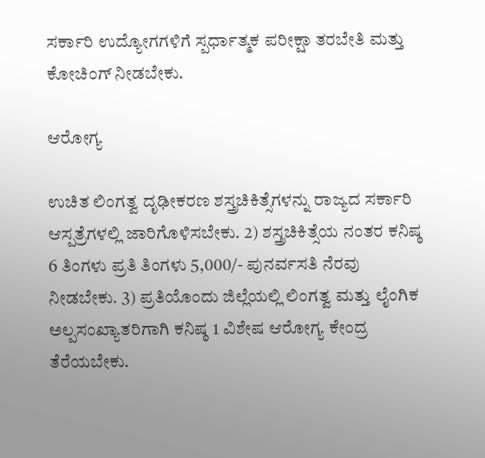ಸರ್ಕಾರಿ ಉದ್ಯೋಗಗಳಿಗೆ ಸ್ಪರ್ಧಾತ್ಮಕ ಪರೀಕ್ಷಾ ತರಬೇತಿ ಮತ್ತು ಕೋಚಿಂಗ್ ನೀಡಬೇಕು.

ಆರೋಗ್ಯ

ಉಚಿತ ಲಿಂಗತ್ವ ದೃಢೀಕರಣ ಶಸ್ತ್ರಚಿಕಿತ್ಸೆಗಳನ್ನು ರಾಜ್ಯದ ಸರ್ಕಾರಿ ಆಸ್ಪತ್ರೆಗಳಲ್ಲಿ ಜಾರಿಗೊಳಿಸಬೇಕು. 2) ಶಸ್ತ್ರಚಿಕಿತ್ಸೆಯ ನಂತರ ಕನಿಷ್ಠ 6 ತಿಂಗಳು ಪ್ರತಿ ತಿಂಗಳು 5,000/- ಪುನರ್ವಸತಿ ನೆರವು ನೀಡಬೇಕು. 3) ಪ್ರತಿಯೊಂದು ಜಿಲ್ಲೆಯಲ್ಲಿ ಲಿಂಗತ್ವ ಮತ್ತು ಲೈಂಗಿಕ ಅಲ್ಪಸಂಖ್ಯಾತರಿಗಾಗಿ ಕನಿಷ್ಠ 1 ವಿಶೇಷ ಆರೋಗ್ಯ ಕೇಂದ್ರ ತೆರೆಯಬೇಕು.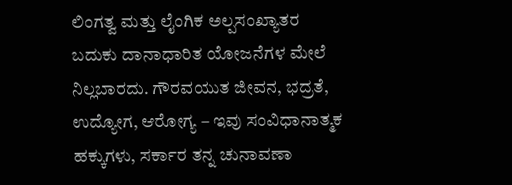ಲಿಂಗತ್ವ ಮತ್ತು ಲೈಂಗಿಕ ಅಲ್ಪಸಂಖ್ಯಾತರ ಬದುಕು ದಾನಾಧಾರಿತ ಯೋಜನೆಗಳ ಮೇಲೆ ನಿಲ್ಲಬಾರದು. ಗೌರವಯುತ ಜೀವನ, ಭದ್ರತೆ, ಉದ್ಯೋಗ, ಆರೋಗ್ಯ – ಇವು ಸಂವಿಧಾನಾತ್ಮಕ ಹಕ್ಕುಗಳು, ಸರ್ಕಾರ ತನ್ನ ಚುನಾವಣಾ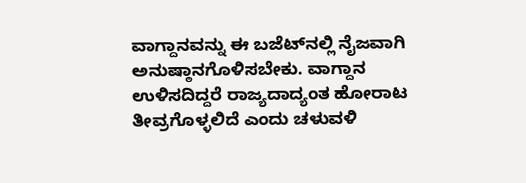ವಾಗ್ದಾನವನ್ನು ಈ ಬಜೆಟ್‌ನಲ್ಲಿ ನೈಜವಾಗಿ ಅನುಷ್ಠಾನಗೊಳಿಸಬೇಕು. ವಾಗ್ದಾನ ಉಳಿಸದಿದ್ದರೆ ರಾಜ್ಯದಾದ್ಯಂತ ಹೋರಾಟ ತೀವ್ರಗೊಳ್ಳಲಿದೆ ಎಂದು ಚಳುವಳಿ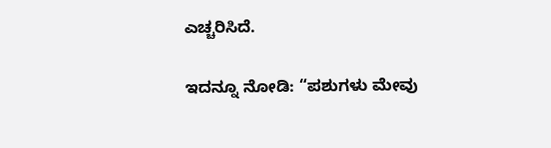ಎಚ್ಚರಿಸಿದೆ.

ಇದನ್ನೂ ನೋಡಿ: “ಪಶುಗಳು ಮೇವು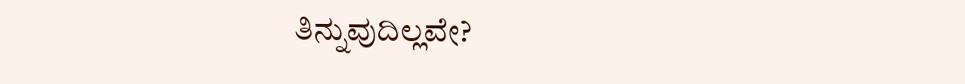ತಿನ್ನುವುದಿಲ್ಲವೇ?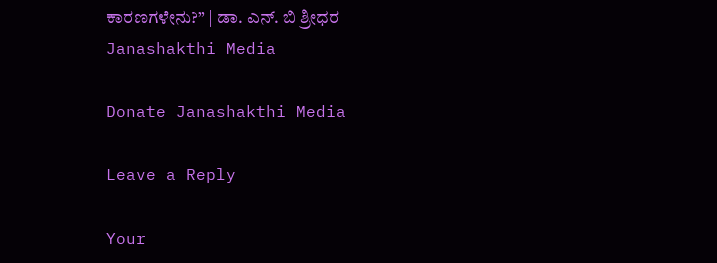ಕಾರಣಗಳೇನು?” | ಡಾ. ಎನ್. ಬಿ ಶ್ರೀಧರ Janashakthi Media

Donate Janashakthi Media

Leave a Reply

Your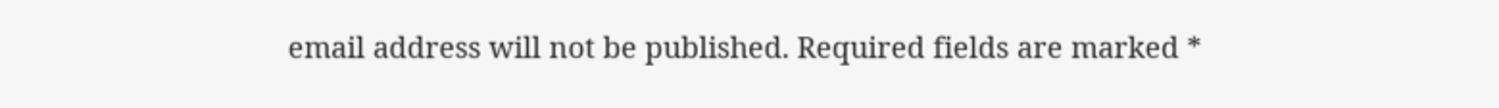email address will not be published. Required fields are marked *